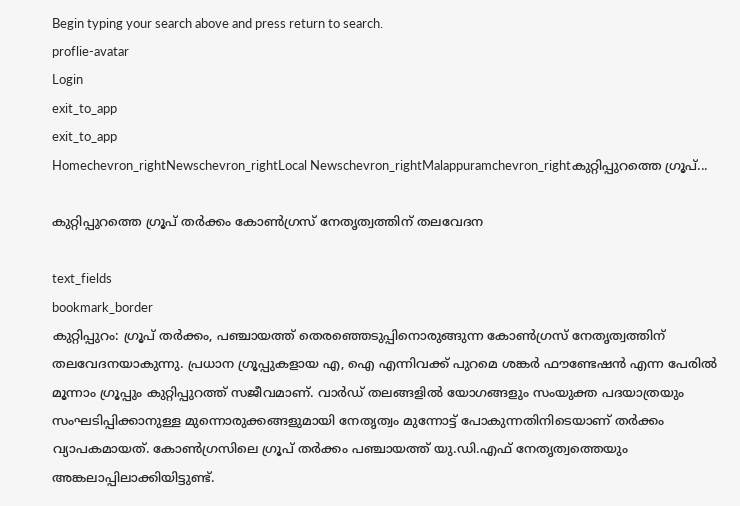Begin typing your search above and press return to search.
proflie-avatar
Login
exit_to_app
exit_to_app
Homechevron_rightNewschevron_rightLocal Newschevron_rightMalappuramchevron_rightകുറ്റിപ്പുറത്തെ ഗ്രൂപ്...

കുറ്റിപ്പുറത്തെ ഗ്രൂപ് തര്‍ക്കം കോണ്‍ഗ്രസ് നേതൃത്വത്തിന് തലവേദന

text_fields
bookmark_border
കുറ്റിപ്പുറം: ഗ്രൂപ് തര്‍ക്കം, പഞ്ചായത്ത് തെരഞ്ഞെടുപ്പിനൊരുങ്ങുന്ന കോണ്‍ഗ്രസ് നേതൃത്വത്തിന് തലവേദനയാകുന്നു. പ്രധാന ഗ്രൂപ്പുകളായ എ, ഐ എന്നിവക്ക് പുറമെ ശങ്കര്‍ ഫൗണ്ടേഷന്‍ എന്ന പേരില്‍ മൂന്നാം ഗ്രൂപ്പും കുറ്റിപ്പുറത്ത് സജീവമാണ്. വാര്‍ഡ് തലങ്ങളില്‍ യോഗങ്ങളും സംയുക്ത പദയാത്രയും സംഘടിപ്പിക്കാനുള്ള മുന്നൊരുക്കങ്ങളുമായി നേതൃത്വം മുന്നോട്ട് പോകുന്നതിനിടെയാണ് തര്‍ക്കം വ്യാപകമായത്. കോണ്‍ഗ്രസിലെ ഗ്രൂപ് തര്‍ക്കം പഞ്ചായത്ത് യു.ഡി.എഫ് നേതൃത്വത്തെയും അങ്കലാപ്പിലാക്കിയിട്ടുണ്ട്.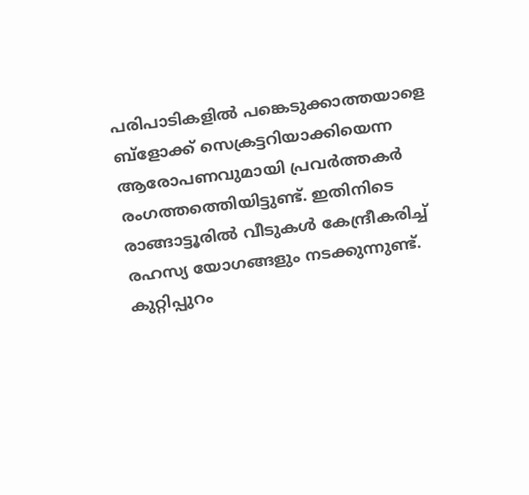പരിപാടികളില്‍ പങ്കെടുക്കാത്തയാളെ ബ്ളോക്ക് സെക്രട്ടറിയാക്കിയെന്ന ആരോപണവുമായി പ്രവര്‍ത്തകര്‍ രംഗത്തത്തെിയിട്ടുണ്ട്. ഇതിനിടെ രാങ്ങാട്ടൂരില്‍ വീടുകള്‍ കേന്ദ്രീകരിച്ച് രഹസ്യ യോഗങ്ങളും നടക്കുന്നുണ്ട്. കുറ്റിപ്പുറം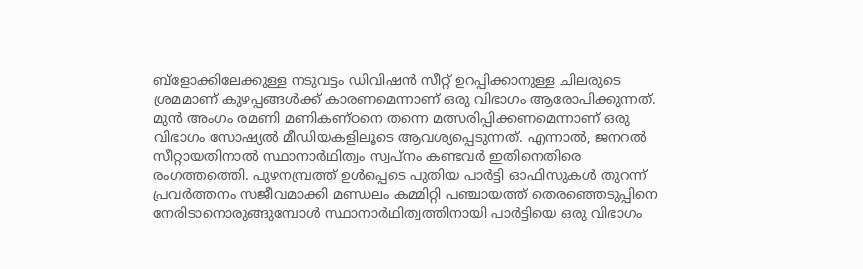ബ്ളോക്കിലേക്കുള്ള നടുവട്ടം ഡിവിഷന്‍ സീറ്റ് ഉറപ്പിക്കാനുള്ള ചിലരുടെ ശ്രമമാണ് കുഴപ്പങ്ങള്‍ക്ക് കാരണമെന്നാണ് ഒരു വിഭാഗം ആരോപിക്കുന്നത്. മുന്‍ അംഗം രമണി മണികണ്ഠനെ തന്നെ മത്സരിപ്പിക്കണമെന്നാണ് ഒരു വിഭാഗം സോഷ്യല്‍ മീഡിയകളിലൂടെ ആവശ്യപ്പെടുന്നത്. എന്നാല്‍, ജനറല്‍ സീറ്റായതിനാല്‍ സ്ഥാനാര്‍ഥിത്വം സ്വപ്നം കണ്ടവര്‍ ഇതിനെതിരെ രംഗത്തത്തെി. പുഴനമ്പ്രത്ത് ഉള്‍പ്പെടെ പുതിയ പാര്‍ട്ടി ഓഫിസുകള്‍ തുറന്ന് പ്രവര്‍ത്തനം സജീവമാക്കി മണ്ഡലം കമ്മിറ്റി പഞ്ചായത്ത് തെരഞ്ഞെടുപ്പിനെ നേരിടാനൊരുങ്ങുമ്പോള്‍ സ്ഥാനാര്‍ഥിത്വത്തിനായി പാര്‍ട്ടിയെ ഒരു വിഭാഗം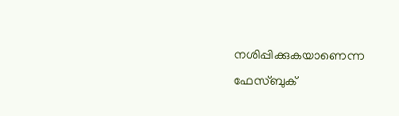നശിപ്പിക്കുകയാണെന്ന ഫേസ്ബുക്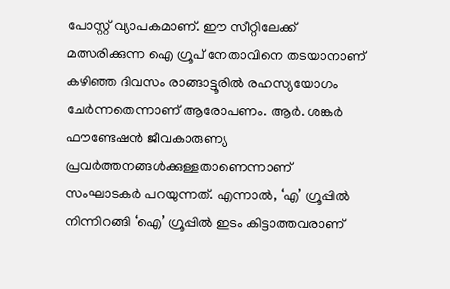പോസ്റ്റ് വ്യാപകമാണ്. ഈ സീറ്റിലേക്ക് മത്സരിക്കുന്ന ഐ ഗ്രൂപ് നേതാവിനെ തടയാനാണ് കഴിഞ്ഞ ദിവസം രാങ്ങാട്ടൂരില്‍ രഹസ്യയോഗം ചേര്‍ന്നതെന്നാണ് ആരോപണം. ആര്‍. ശങ്കര്‍ ഫൗണ്ടേഷന്‍ ജീവകാരുണ്യ പ്രവര്‍ത്തനങ്ങള്‍ക്കുള്ളതാണെന്നാണ് സംഘാടകര്‍ പറയുന്നത്. എന്നാല്‍, ‘എ’ ഗ്രൂപ്പില്‍ നിന്നിറങ്ങി ‘ഐ’ ഗ്രൂപ്പില്‍ ഇടം കിട്ടാത്തവരാണ്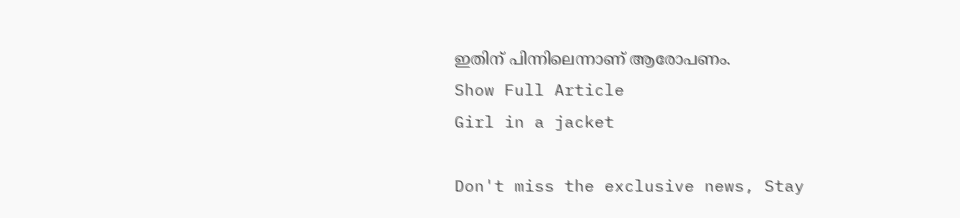ഇതിന് പിന്നിലെന്നാണ് ആരോപണം.
Show Full Article
Girl in a jacket

Don't miss the exclusive news, Stay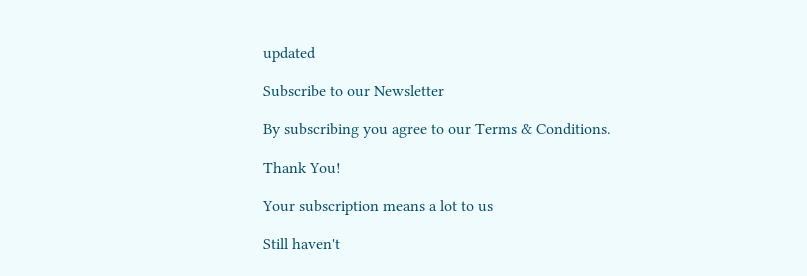updated

Subscribe to our Newsletter

By subscribing you agree to our Terms & Conditions.

Thank You!

Your subscription means a lot to us

Still haven't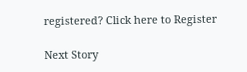registered? Click here to Register

Next Story